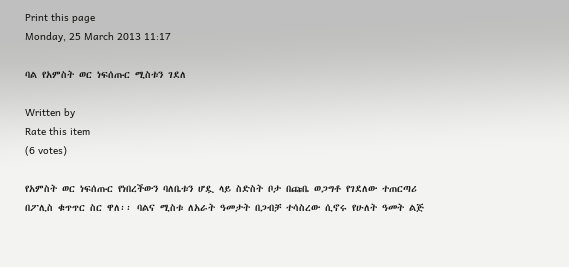Print this page
Monday, 25 March 2013 11:17

ባል የአምስት ወር ነፍሰጡር ሚስቱን ገደለ

Written by
Rate this item
(6 votes)

የአምስት ወር ነፍሰጡር የነበረችውን ባለቤቱን ሆዷ ላይ ስድስት ቦታ በጩቤ ወጋግቶ የገደለው ተጠርጣሪ በፖሊስ ቁጥጥር ስር ዋለ፡፡ ባልና ሚስቱ ለአራት ዓመታት በጋብቻ ተሳስረው ሲኖሩ የሁለት ዓመት ልጅ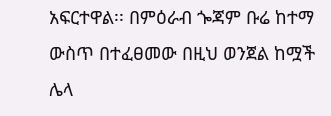አፍርተዋል፡፡ በምዕራብ ጐጃም ቡሬ ከተማ ውስጥ በተፈፀመው በዚህ ወንጀል ከሟች ሌላ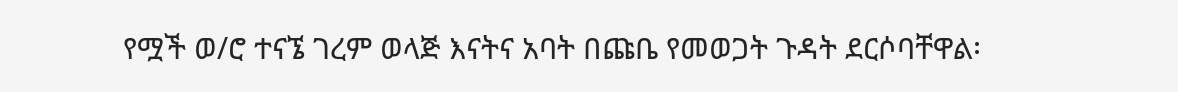የሟች ወ/ሮ ተናኜ ገረም ወላጅ እናትና አባት በጩቤ የመወጋት ጉዳት ደርሶባቸዋል፡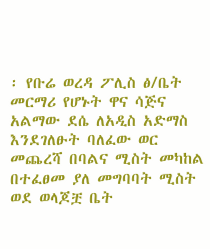፡ የቡሬ ወረዳ ፖሊስ ፅ/ቤት መርማሪ የሆኑት ዋና ሳጅና አልማው ደሴ ለአዲስ አድማስ እንደገለፁት ባለፈው ወር መጨረሻ በባልና ሚስት መካከል በተፈፀመ ያለ መግባባት ሚስት ወደ ወላጆቿ ቤት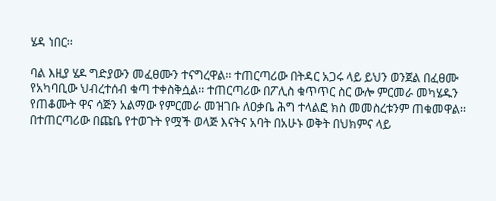ሄዳ ነበር፡፡

ባል እዚያ ሄዶ ግድያውን መፈፀሙን ተናግረዋል፡፡ ተጠርጣሪው በትዳር አጋሩ ላይ ይህን ወንጀል በፈፀሙ የአካባቢው ህብረተሰብ ቁጣ ተቀስቅሷል፡፡ ተጠርጣሪው በፖሊስ ቁጥጥር ስር ውሎ ምርመራ መካሄዱን የጠቆሙት ዋና ሳጅን አልማው የምርመራ መዝገቡ ለዐቃቤ ሕግ ተላልፎ ክስ መመስረቱንም ጠቁመዋል፡፡ በተጠርጣሪው በጩቤ የተወጉት የሟች ወላጅ እናትና አባት በአሁኑ ወቅት በህክምና ላይ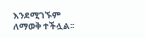እንደሚገኙም ለማወቅ ተችሏል፡፡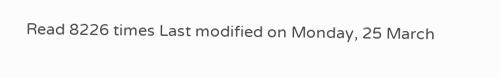Read 8226 times Last modified on Monday, 25 March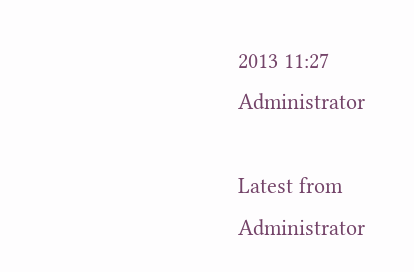2013 11:27
Administrator

Latest from Administrator